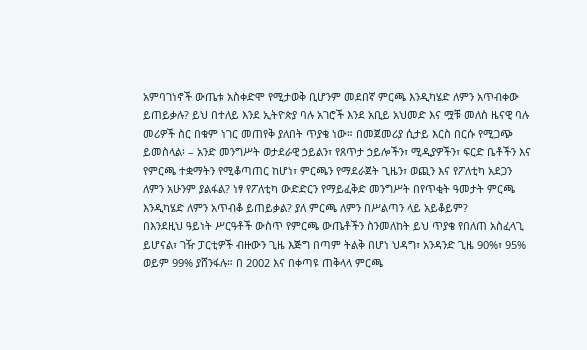አምባገነኖች ውጤቱ አስቀድሞ የሚታወቅ ቢሆንም መደበኛ ምርጫ እንዲካሄድ ለምን አጥብቀው ይጠይቃሉ? ይህ በተለይ እንደ ኢትዮጵያ ባሉ አገሮች እንደ አቢይ አህመድ እና ሟቹ መለስ ዜናዊ ባሉ መሪዎች ስር በቁም ነገር መጠየቅ ያለበት ጥያቄ ነው። በመጀመሪያ ሲታይ እርስ በርሱ የሚጋጭ ይመስላል፡ – አንድ መንግሥት ወታደራዊ ኃይልን፣ የጸጥታ ኃይሎችን፣ ሚዲያዎችን፣ ፍርድ ቤቶችን እና የምርጫ ተቋማትን የሚቆጣጠር ከሆነ፣ ምርጫን የማደራጀት ጊዜን፣ ወጪን እና የፖለቲካ አደጋን ለምን አሁንም ያልፋል? ነፃ የፖለቲካ ውድድርን የማይፈቅድ መንግሥት በየጥቂት ዓመታት ምርጫ እንዲካሄድ ለምን አጥብቆ ይጠይቃል? ያለ ምርጫ ለምን በሥልጣን ላይ አይቆይም?
በእንደዚህ ዓይነት ሥርዓቶች ውስጥ የምርጫ ውጤቶችን ስንመለከት ይህ ጥያቄ የበለጠ አስፈላጊ ይሆናል፣ ገዥ ፓርቲዎች ብዙውን ጊዜ እጅግ በጣም ትልቅ በሆነ ህዳግ፣ አንዳንድ ጊዜ 90%፣ 95% ወይም 99% ያሸንፋሉ። በ 2002 እና በቀጣዩ ጠቅላላ ምርጫ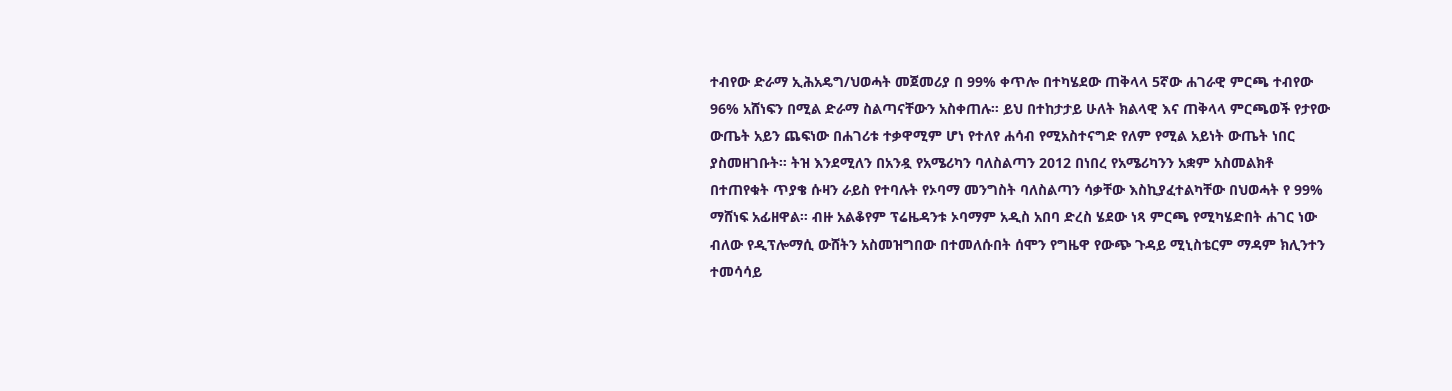ተብየው ድራማ ኢሕአዴግ/ህወሓት መጀመሪያ በ 99% ቀጥሎ በተካሄደው ጠቅላላ 5ኛው ሐገራዊ ምርጫ ተብየው 96% አሸነፍን በሚል ድራማ ስልጣናቸውን አስቀጠሉ። ይህ በተከታታይ ሁለት ክልላዊ እና ጠቅላላ ምርጫወች የታየው ውጤት አይን ጨፍነው በሐገሪቱ ተቃዋሚም ሆነ የተለየ ሐሳብ የሚአስተናግድ የለም የሚል አይነት ውጤት ነበር ያስመዘገቡት። ትዝ እንደሚለን በአንዷ የአሜሪካን ባለስልጣን 2012 በነበረ የአሜሪካንን አቋም አስመልክቶ በተጠየቁት ጥያቄ ሱዛን ራይስ የተባሉት የኦባማ መንግስት ባለስልጣን ሳቃቸው እስኪያፈተልካቸው በህወሓት የ 99% ማሸነፍ አፊዘዋል። ብዙ አልቆየም ፕሬዜዳንቱ ኦባማም አዲስ አበባ ድረስ ሄደው ነጻ ምርጫ የሚካሄድበት ሐገር ነው ብለው የዲፕሎማሲ ውሸትን አስመዝግበው በተመለሱበት ሰሞን የግዜዋ የውጭ ጉዳይ ሚኒስቴርም ማዳም ክሊንተን ተመሳሳይ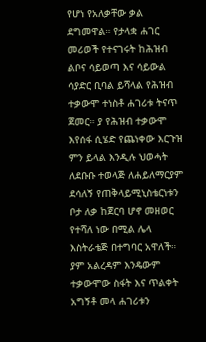የሆነ የአለቃቸው ቃል ደግመዋል። የታላቋ ሐገር መሪወች የተናገሩት ከሕዝብ ልቦና ሳይወጣ እና ሳይውል ሳያድር ቢባል ይሻላል የሕዝብ ተቃውሞ ተነስቶ ሐገሪቱ ትናጥ ጀመር። ያ የሕዝብ ተቃውሞ እየሰፋ ሲሄድ የጨነቀው እርጉዝ ምን ይላል እንዲሉ ህወሓት ለደቡቡ ተወላጅ ለሐይለማርያም ደሳለኝ የጠቅላይሚኒስቴርነቱን ቦታ ለቃ ከጀርባ ሆኖ መዘወር የተሻለ ነው በሚል ሌላ እስትራቴጅ በተግባር አዋለች። ያም አልረዳም እንዴውም ተቃውሞው ስፋት እና ጥልቀት አግኝቶ መላ ሐገሪቱን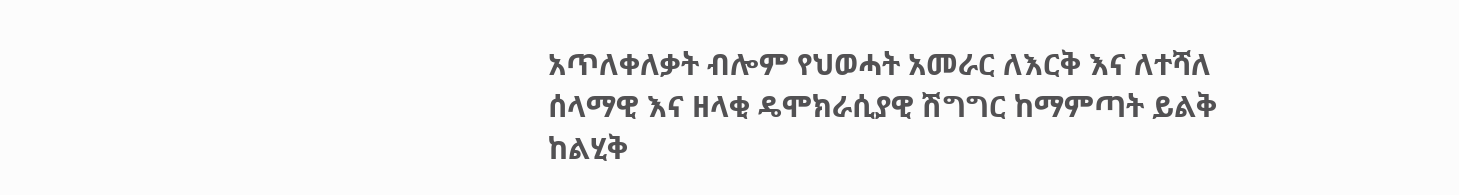አጥለቀለቃት ብሎም የህወሓት አመራር ለእርቅ እና ለተሻለ ሰላማዊ እና ዘላቂ ዴሞክራሲያዊ ሽግግር ከማምጣት ይልቅ ከልሂቅ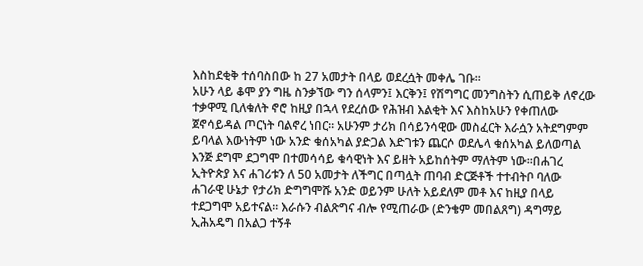እስከደቂቅ ተሰባስበው ከ 27 አመታት በላይ ወደረሷት መቀሌ ገቡ።
አሁን ላይ ቆሞ ያን ግዜ ስንቃኘው ግን ሰላምን፤ እርቅን፤ የሽግግር መንግስትን ሲጠይቅ ለኖረው ተቃዋሚ ቢለቁለት ኖሮ ከዚያ በኋላ የደረሰው የሕዝብ እልቂት እና እስከአሁን የቀጠለው ጀኖሳይዳል ጦርነት ባልኖረ ነበር። አሁንም ታሪክ በሳይንሳዊው መስፈርት እራሷን አትደግምም ይባላል እውነትም ነው አንድ ቁሰአካል ያድጋል እድገቱን ጨርሶ ወደሌላ ቁሰአካል ይለወጣል እንጅ ደግሞ ደጋግሞ በተመሳሳይ ቁሳዊነት እና ይዘት አይከሰትም ማለትም ነው።በሐገረ ኢትዮጵያ እና ሐገሪቱን ለ 50 አመታት ለችግር በጣሏት ጠባብ ድርጅቶች ተተብትቦ ባለው ሐገራዊ ሁኔታ የታሪክ ድግግሞሹ አንድ ወይንም ሁለት አይደለም መቶ እና ከዚያ በላይ ተደጋግሞ አይተናል። እራሱን ብልጽግና ብሎ የሚጠራው (ድንቄም መበልጸግ) ዳግማይ ኢሕአዴግ በአልጋ ተኝቶ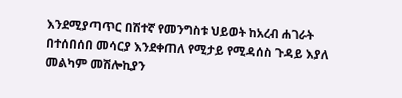እንደሚያጣጥር በሽተኛ የመንግስቱ ህይወት ከአረብ ሐገራት በተሰበሰበ መሳርያ እንደቀጠለ የሚታይ የሚዳሰስ ጉዳይ እያለ መልካም መሽሎኪያን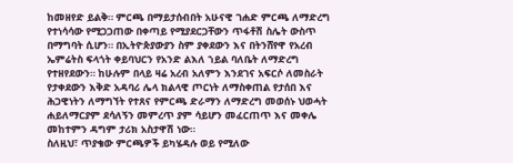ከመዘየድ ይልቅ። ምርጫ በማይታሰብበት አሁናዊ ገሐድ ምርጫ ለማድረግ የተነሳሳው የሚጋጋጠው በቀጣይ የሚያደርጋቸውን ጥፋቶሽ ስሌት ውስጥ በማግባት ሲሆን። በኢትዮጵያውያን ስም ያቀደውን እና በትንሸየዋ የአረብ ኤምሬትስ ፍላጎት ቀይባህርን የአንድ ልእለ ኀይል ባለቤት ለማድረግ የተዘየደውን። ከሁሉም በላይ ዛሬ አረብ አለምን እንደገና አፍርሶ ለመስራት የታቀደውን እቅድ አዳባሪ ሌላ ክልላዊ ጦርነት ለማስቀጠል የታሰበ እና ሕጋዊነትን ለማግኘት የተጸና የምርጫ ድራማን ለማድረግ መወሰኑ ህወሓት ሐይለማርያም ደሳለኝን መምረጥ ያም ሳይሆን መፈርጠጥ እና መቀሌ መከተምን ዳግም ታሪክ አስታዋሽ ነው።
ስለዚህ፣ ጥያቄው ምርጫዎች ይካሄዳሉ ወይ የሚለው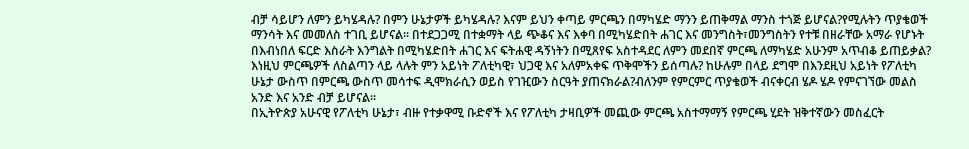ብቻ ሳይሆን ለምን ይካሄዳሉ? በምን ሁኔታዎች ይካሄዳሉ? እናም ይህን ቀጣይ ምርጫን በማካሄድ ማንን ይጠቅማል ማንስ ተጎጅ ይሆናል?የሚሉትን ጥያቄወች ማንሳት እና መመለስ ተገቢ ይሆናል። በተደጋጋሚ በተቋማት ላይ ጭቆና እና እቀባ በሚካሄድበት ሐገር እና መንግስት፣መንግስትን የተቹ በዘራቸው አማራ የሆኑት በእብነበለ ፍርድ እስራት እንግልት በሚካሄድበት ሐገር እና ፍትሐዊ ዳኝነትን በሚጸየፍ አስተዳደር ለምን መደበኛ ምርጫ ለማካሄድ አሁንም አጥብቆ ይጠይቃል? እነዚህ ምርጫዎች ለስልጣን ላይ ላሉት ምን አይነት ፖለቲካዊ፣ ህጋዊ እና አለምአቀፍ ጥቅሞችን ይሰጣሉ? ከሁሉም በላይ ደግሞ በእንደዚህ አይነት የፖለቲካ ሁኔታ ውስጥ በምርጫ ውስጥ መሳተፍ ዲሞክራሲን ወይስ የገዢውን ስርዓት ያጠናክራል?ብለንም የምርምር ጥያቄወች ብናቀርብ ሄዶ ሄዶ የምናገኘው መልስ አንድ እና አንድ ብቻ ይሆናል።
በኢትዮጵያ አሁናዊ የፖለቲካ ሁኔታ፣ ብዙ የተቃዋሚ ቡድኖች እና የፖለቲካ ታዛቢዎች መጪው ምርጫ አስተማማኝ የምርጫ ሂደት ዝቅተኛውን መስፈርት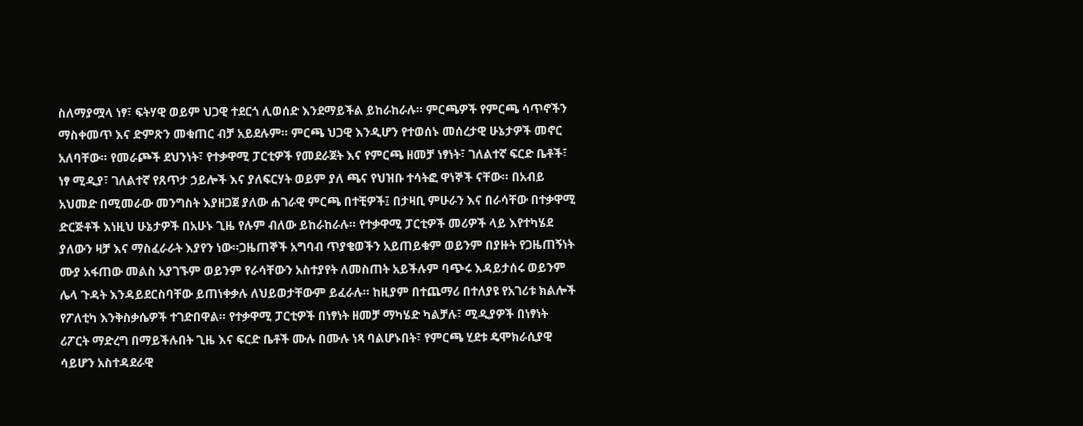ስለማያሟላ ነፃ፣ ፍትሃዊ ወይም ህጋዊ ተደርጎ ሊወሰድ እንደማይችል ይከራከራሉ። ምርጫዎች የምርጫ ሳጥኖችን ማስቀመጥ እና ድምጽን መቁጠር ብቻ አይደሉም። ምርጫ ህጋዊ እንዲሆን የተወሰኑ መሰረታዊ ሁኔታዎች መኖር አለባቸው። የመራጮች ደህንነት፣ የተቃዋሚ ፓርቲዎች የመደራጀት እና የምርጫ ዘመቻ ነፃነት፣ ገለልተኛ ፍርድ ቤቶች፣ ነፃ ሚዲያ፣ ገለልተኛ የጸጥታ ኃይሎች እና ያለፍርሃት ወይም ያለ ጫና የህዝቡ ተሳትፎ ዋነኞች ናቸው። በአብይ አህመድ በሚመራው መንግስት እያዘጋጀ ያለው ሐገራዊ ምርጫ በተቺዎች፤ በታዛቢ ምሁራን እና በራሳቸው በተቃዋሚ ድርጅቶች እነዚህ ሁኔታዎች በአሁኑ ጊዜ የሉም ብለው ይከራከራሉ። የተቃዋሚ ፓርቲዎች መሪዎች ላይ እየተካሄደ ያለውን ዛቻ እና ማስፈራራት እያየን ነው።ጋዜጠኞች አግባብ ጥያቄወችን አይጠይቁም ወይንም በያዙት የጋዜጠኝነት ሙያ አፋጠው መልስ አያገኙም ወይንም የራሳቸውን አስተያየት ለመስጠት አይችሉም ባጭሩ እዳይታሰሩ ወይንም ሌላ ጉዳት እንዳይደርስባቸው ይጠነቀቃሉ ለህይወታቸውም ይፈራሉ። ከዚያም በተጨማሪ በተለያዩ የአገሪቱ ክልሎች የፖለቲካ እንቅስቃሴዎች ተገድበዋል። የተቃዋሚ ፓርቲዎች በነፃነት ዘመቻ ማካሄድ ካልቻሉ፣ ሚዲያዎች በነፃነት ሪፖርት ማድረግ በማይችሉበት ጊዜ እና ፍርድ ቤቶች ሙሉ በሙሉ ነጻ ባልሆኑበት፣ የምርጫ ሂደቱ ዴሞክራሲያዊ ሳይሆን አስተዳደራዊ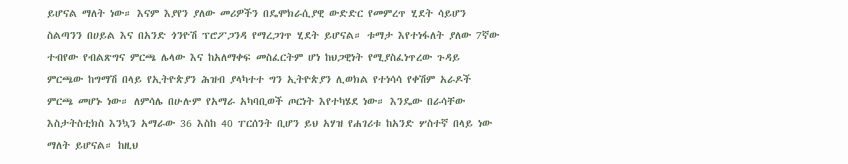ይሆናል ማለት ነው። እናም እያየን ያለው መሪዎችን በዴሞክራሲያዊ ውድድር የመምረጥ ሂደት ሳይሆን ስልጣንን በሀይል እና በአንድ ጎንዮሽ ፕሮፖጋንዳ የማረጋገጥ ሂደት ይሆናል። ቱማታ እየተነፋለት ያለው 7ኛው ተብየው የብልጽግና ምርጫ ሌላው እና ከአለማቀፍ መስፈርትም ሆነ ከህጋዊነት የሚያስፈነጥረው ጉዳይ ምርጫው ከግማሽ በላይ የኢትዮጵያን ሕዝብ ያላካተተ ግን ኢትዮጵያን ሊወክል የተነሳሳ የቀሽም አራዶች ምርጫ መሆኑ ነው። ለምሳሌ በሁሉም የአማራ አካባቢወች ጦርነት እየተካሄደ ነው። እንዴው በራሳቸው እስታትስቲክስ እንኳን አማራው 36 እስከ 40 ፐርሰንት ቢሆን ይህ አሃዝ የሐገሪቱ ከአንድ ሦስተኛ በላይ ነው ማለት ይሆናል። ከዚህ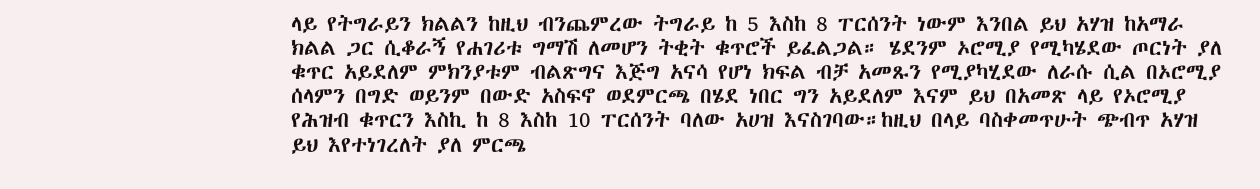ላይ የትግራይን ክልልን ከዚህ ብንጨምረው ትግራይ ከ 5 እስከ 8 ፐርሰንት ነውም እንበል ይህ አሃዝ ከአማራ ክልል ጋር ሲቆራኝ የሐገሪቱ ግማሽ ለመሆን ትቂት ቁጥሮች ይፈልጋል። ሄደንም ኦሮሚያ የሚካሄደው ጦርነት ያለ ቁጥር አይደለም ምክንያቱም ብልጽግና እጅግ አናሳ የሆነ ክፍል ብቻ አመጹን የሚያካሂደው ለራሱ ሲል በኦሮሚያ ሰላምን በግድ ወይንም በውድ አስፍኖ ወደምርጫ በሄደ ነበር ግን አይደለም እናም ይህ በአመጽ ላይ የኦሮሚያ የሕዝብ ቁጥርን እስኪ ከ 8 እስከ 10 ፐርሰንት ባለው አሀዝ እናስገባው።ከዚህ በላይ ባስቀመጥሁት ጭብጥ አሃዝ ይህ እየተነገረለት ያለ ምርጫ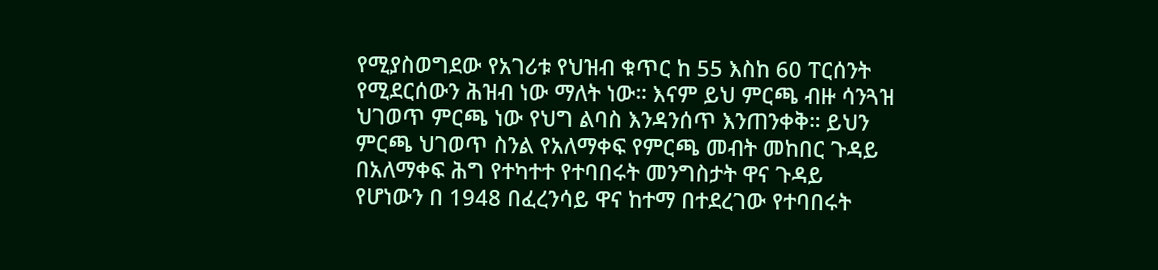የሚያስወግደው የአገሪቱ የህዝብ ቁጥር ከ 55 እስከ 60 ፐርሰንት የሚደርሰውን ሕዝብ ነው ማለት ነው። እናም ይህ ምርጫ ብዙ ሳንጓዝ ህገወጥ ምርጫ ነው የህግ ልባስ እንዳንሰጥ እንጠንቀቅ። ይህን ምርጫ ህገወጥ ስንል የአለማቀፍ የምርጫ መብት መከበር ጉዳይ በአለማቀፍ ሕግ የተካተተ የተባበሩት መንግስታት ዋና ጉዳይ የሆነውን በ 1948 በፈረንሳይ ዋና ከተማ በተደረገው የተባበሩት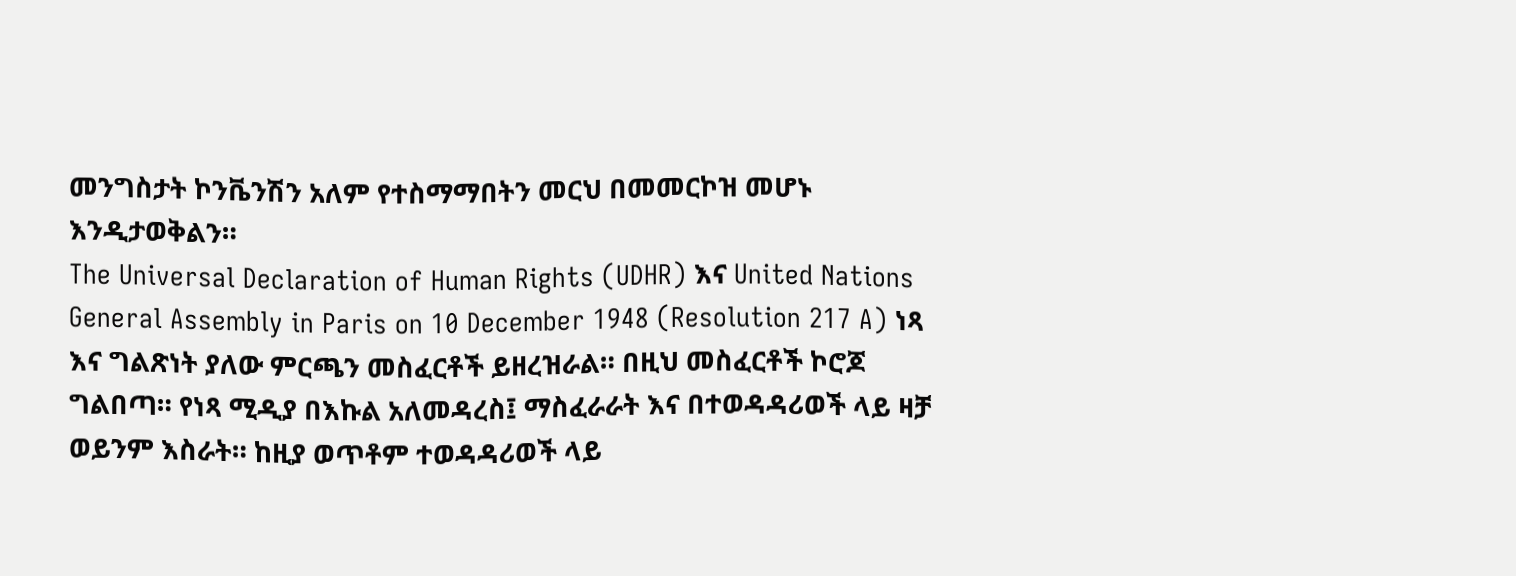መንግስታት ኮንቬንሽን አለም የተስማማበትን መርህ በመመርኮዝ መሆኑ እንዲታወቅልን።
The Universal Declaration of Human Rights (UDHR) እና United Nations General Assembly in Paris on 10 December 1948 (Resolution 217 A) ነጻ እና ግልጽነት ያለው ምርጫን መስፈርቶች ይዘረዝራል። በዚህ መስፈርቶች ኮሮጆ ግልበጣ። የነጻ ሚዲያ በእኩል አለመዳረስ፤ ማስፈራራት እና በተወዳዳሪወች ላይ ዛቻ ወይንም እስራት። ከዚያ ወጥቶም ተወዳዳሪወች ላይ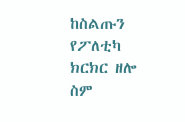ከስልጡን የፖለቲካ ክርክር ዘሎ ስም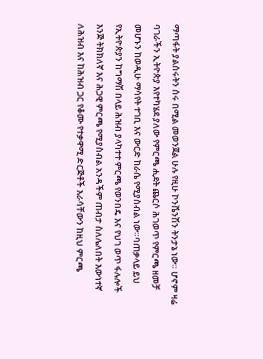ማጣፋት ያልሰሩትን ሰሩ በሚል መወንጀል ሁሉ የዚሁ ኮንቬንሽን ትንታኔ ነው። ሆኖም ዛሬ ባገራችን ኢትዮጵያ እየተካሄደ ያለው የምርጫ ሒደት ጨርሶ ሕገወጥ የምርጫ ዘመቻ መሆኑን ከወዲሁ ማሳየት ተገቢ እና ውርድ ከራሴ የሚያስብል ነው።ባጠቃላይ ይህ የኢትዮጵያን ከግማሽ በላይ ሕዝብ ያላካተተ ምርጫ የወንበዴ እና የህገ ወጥ ፋሉሎች እንጅ ትክክለኛ እና ሕጋዊ ምርጫ የሚያስብል አንዳችም ጠብታ ስለሌለበት እውነተኛ ለሕዝብ እና ከሕዝብ ጋር የቆሙ የተቃዋሚ ድርጅቶች እራሳቸውን ከዚህ ምርጫ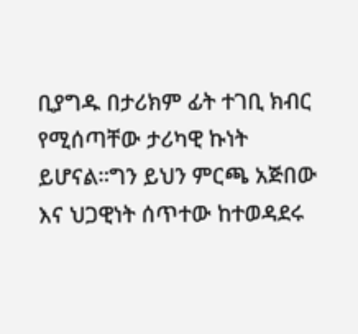ቢያግዱ በታሪክም ፊት ተገቢ ክብር የሚሰጣቸው ታሪካዊ ኩነት ይሆናል።ግን ይህን ምርጫ አጅበው እና ህጋዊነት ሰጥተው ከተወዳደሩ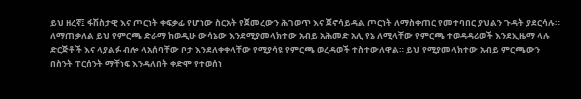ይህ ዘረኛ፤ ፋሽስታዊ እና ጦርነት ቀፍቃፊ የሆነው ስርአት የጀመረውን ሕገወጥ እና ጀኖሳይዳል ጦርነት ለማስቀጠር የመተባበር ያህልን ጉዳት ያደርሳሉ።
ለማጠቃለል ይህ የምርጫ ድራማ ከወዲሁ ውሳኔው እንደሚያመላክተው አብይ አሕመድ አሊ የኔ ለሚላቸው የምርጫ ተወዳዳሪወች እንደኢዜማ ላሉ ድርጅቶች እና ላያልፉ ብሎ ላአሰባቸው ቦታ እንደለቀቀላቸው የሚያሳዩ የምርጫ ወረዳወች ተስተውለዋል። ይህ የሚያመላክተው አብይ ምርጫውን በስንት ፐርሰንት ማቸነፍ እንዳለበት ቀድሞ የተወሰነ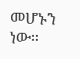መሆኑን ነው።